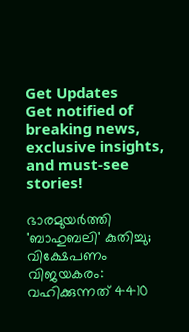Get Updates
Get notified of breaking news, exclusive insights, and must-see stories!

ഭാരമുയര്‍ത്തി 'ബാഹുബലി' കുതിച്ചു; വിക്ഷേപണം വിജയകരം: വഹിക്കുന്നത് 4410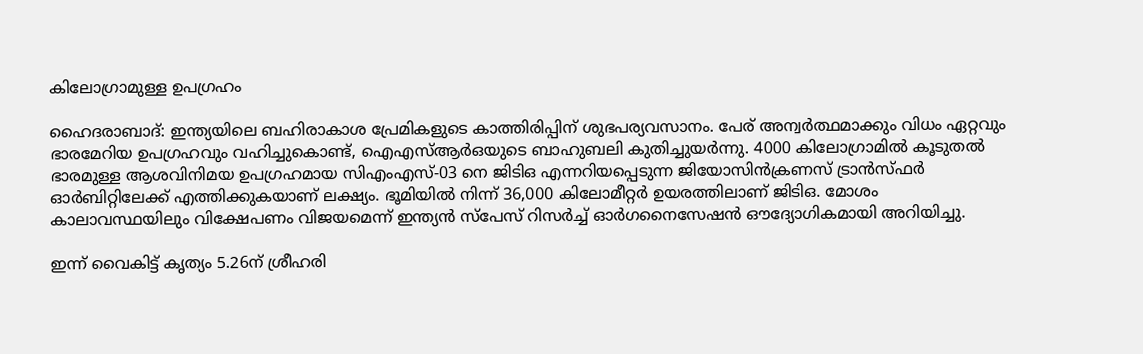കിലോഗ്രാമുള്ള ഉപഗ്രഹം

ഹൈദരാബാദ്: ഇന്ത്യയിലെ ബഹിരാകാശ പ്രേമികളുടെ കാത്തിരിപ്പിന് ശുഭപര്യവസാനം. പേര് അന്വര്‍ത്ഥമാക്കും വിധം ഏറ്റവും ഭാരമേറിയ ഉപഗ്രഹവും വഹിച്ചുകൊണ്ട്, ഐഎസ്ആര്‍ഒയുടെ ബാഹുബലി കുതിച്ചുയര്‍ന്നു. 4000 കിലോഗ്രാമില്‍ കൂടുതല്‍ ഭാരമുള്ള ആശവിനിമയ ഉപഗ്രഹമായ സിഎംഎസ്-03 നെ ജിടിഒ എന്നറിയപ്പെടുന്ന ജിയോസിന്‍ക്രണസ് ട്രാന്‍സ്ഫര്‍ ഓര്‍ബിറ്റിലേക്ക് എത്തിക്കുകയാണ് ലക്ഷ്യം. ഭൂമിയില്‍ നിന്ന് 36,000 കിലോമീറ്റര്‍ ഉയരത്തിലാണ് ജിടിഒ. മോശം കാലാവസ്ഥയിലും വിക്ഷേപണം വിജയമെന്ന് ഇന്ത്യന്‍ സ്‌പേസ് റിസര്‍ച്ച് ഓര്‍ഗനൈസേഷന്‍ ഔദ്യോഗികമായി അറിയിച്ചു.

ഇന്ന് വൈകിട്ട് കൃത്യം 5.26ന് ശ്രീഹരി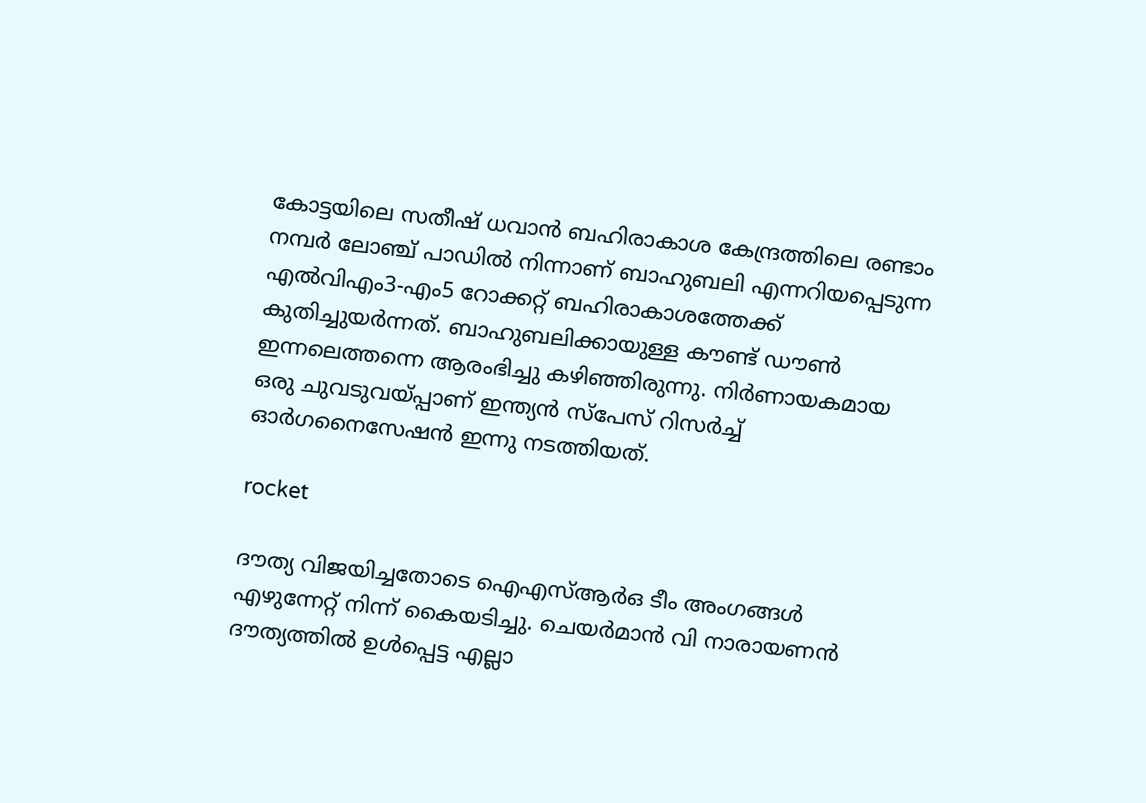കോട്ടയിലെ സതീഷ് ധവാന്‍ ബഹിരാകാശ കേന്ദ്രത്തിലെ രണ്ടാം നമ്പര്‍ ലോഞ്ച് പാഡില്‍ നിന്നാണ് ബാഹുബലി എന്നറിയപ്പെടുന്ന എല്‍വിഎം3-എം5 റോക്കറ്റ് ബഹിരാകാശത്തേക്ക് കുതിച്ചുയര്‍ന്നത്. ബാഹുബലിക്കായുള്ള കൗണ്ട് ഡൗണ്‍ ഇന്നലെത്തന്നെ ആരംഭിച്ചു കഴിഞ്ഞിരുന്നു. നിര്‍ണായകമായ ഒരു ചുവടുവയ്പ്പാണ് ഇന്ത്യന്‍ സ്‌പേസ് റിസര്‍ച്ച് ഓര്‍ഗനൈസേഷന്‍ ഇന്നു നടത്തിയത്.

rocket

ദൗത്യ വിജയിച്ചതോടെ ഐഎസ്ആര്‍ഒ ടീം അംഗങ്ങള്‍ എഴുന്നേറ്റ് നിന്ന് കൈയടിച്ചു. ചെയര്‍മാന്‍ വി നാരായണന്‍ ദൗത്യത്തില്‍ ഉള്‍പ്പെട്ട എല്ലാ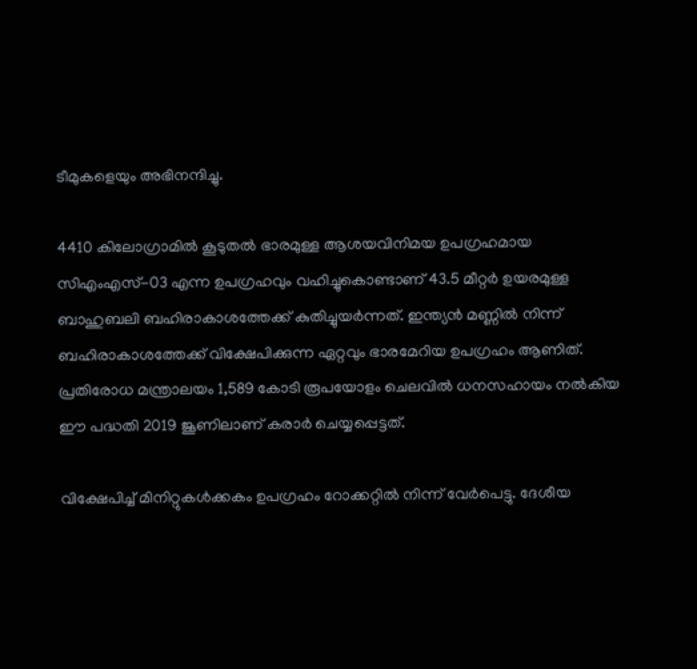ടീമുകളെയും അഭിനന്ദിച്ചു.

4410 കിലോഗ്രാമില്‍ കൂടുതല്‍ ഭാരമുള്ള ആശയവിനിമയ ഉപഗ്രഹമായ സിഎംഎസ്-03 എന്ന ഉപഗ്രഹവും വഹിച്ചുകൊണ്ടാണ് 43.5 മീറ്റര്‍ ഉയരമുള്ള ബാഹുബലി ബഹിരാകാശത്തേക്ക് കുതിച്ചുയര്‍ന്നത്. ഇന്ത്യന്‍ മണ്ണില്‍ നിന്ന് ബഹിരാകാശത്തേക്ക് വിക്ഷേപിക്കുന്ന ഏറ്റവും ഭാരമേറിയ ഉപഗ്രഹം ആണിത്. പ്രതിരോധ മന്ത്രാലയം 1,589 കോടി രൂപയോളം ചെലവില്‍ ധനസഹായം നല്‍കിയ ഈ പദ്ധതി 2019 ജൂണിലാണ് കരാര്‍ ചെയ്യപ്പെട്ടത്.

വിക്ഷേപിച്ച് മിനിറ്റുകള്‍ക്കകം ഉപഗ്രഹം റോക്കറ്റില്‍ നിന്ന് വേര്‍പെട്ടു. ദേശീയ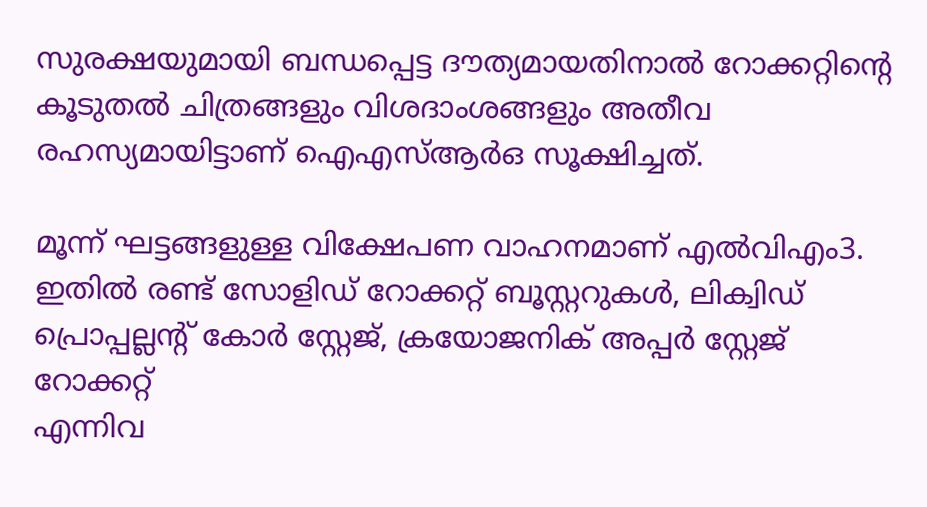സുരക്ഷയുമായി ബന്ധപ്പെട്ട ദൗത്യമായതിനാല്‍ റോക്കറ്റിന്റെ കൂടുതല്‍ ചിത്രങ്ങളും വിശദാംശങ്ങളും അതീവ രഹസ്യമായിട്ടാണ് ഐഎസ്ആര്‍ഒ സൂക്ഷിച്ചത്.

മൂന്ന് ഘട്ടങ്ങളുള്ള വിക്ഷേപണ വാഹനമാണ് എല്‍വിഎം3. ഇതില്‍ രണ്ട് സോളിഡ് റോക്കറ്റ് ബൂസ്റ്ററുകള്‍, ലിക്വിഡ് പ്രൊപ്പല്ലന്റ് കോര്‍ സ്റ്റേജ്, ക്രയോജനിക് അപ്പര്‍ സ്റ്റേജ് റോക്കറ്റ്
എന്നിവ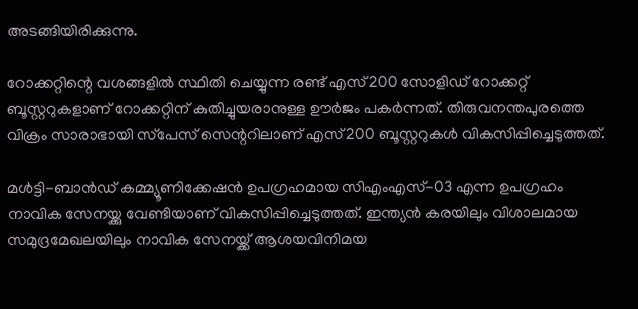അടങ്ങിയിരിക്കുന്നു.

റോക്കറ്റിന്റെ വശങ്ങളില്‍ സ്ഥിതി ചെയ്യുന്ന രണ്ട് എസ്200 സോളിഡ് റോക്കറ്റ് ബൂസ്റ്ററുകളാണ് റോക്കറ്റിന് കുതിച്ചുയരാനുള്ള ഊര്‍ജം പകര്‍ന്നത്. തിരുവനന്തപുരത്തെ വിക്രം സാരാഭായി സ്‌പേസ് സെന്ററിലാണ് എസ്200 ബൂസ്റ്ററുകള്‍ വികസിപ്പിച്ചെടുത്തത്.

മള്‍ട്ടി-ബാന്‍ഡ് കമ്മ്യൂണിക്കേഷന്‍ ഉപഗ്രഹമായ സിഎംഎസ്-03 എന്ന ഉപഗ്രഹം നാവിക സേനയ്ക്കു വേണ്ടിയാണ് വികസിപ്പിച്ചെടുത്തത്. ഇന്ത്യന്‍ കരയിലും വിശാലമായ സമുദ്രമേഖലയിലും നാവിക സേനയ്ക്ക് ആശയവിനിമയ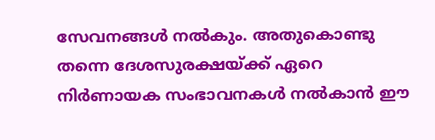സേവനങ്ങള്‍ നല്‍കും. അതുകൊണ്ടു തന്നെ ദേശസുരക്ഷയ്ക്ക് ഏറെ നിര്‍ണായക സംഭാവനകള്‍ നല്‍കാന്‍ ഈ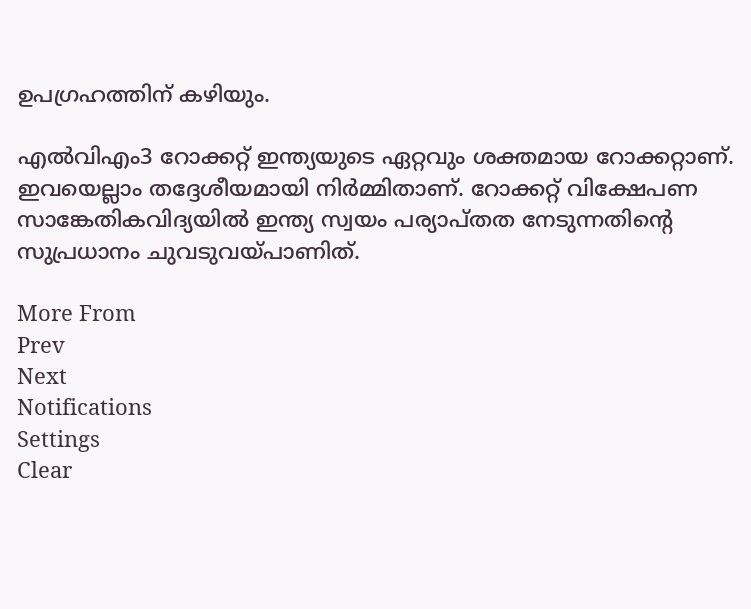ഉപഗ്രഹത്തിന് കഴിയും.

എല്‍വിഎം3 റോക്കറ്റ് ഇന്ത്യയുടെ ഏറ്റവും ശക്തമായ റോക്കറ്റാണ്. ഇവയെല്ലാം തദ്ദേശീയമായി നിര്‍മ്മിതാണ്. റോക്കറ്റ് വിക്ഷേപണ സാങ്കേതികവിദ്യയില്‍ ഇന്ത്യ സ്വയം പര്യാപ്തത നേടുന്നതിന്റെ സുപ്രധാനം ചുവടുവയ്പാണിത്.

More From
Prev
Next
Notifications
Settings
Clear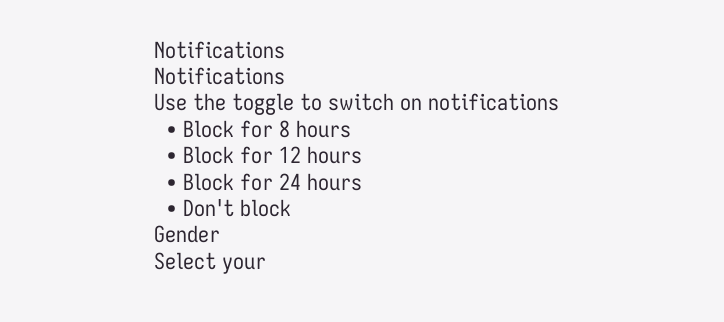Notifications
Notifications
Use the toggle to switch on notifications
  • Block for 8 hours
  • Block for 12 hours
  • Block for 24 hours
  • Don't block
Gender
Select your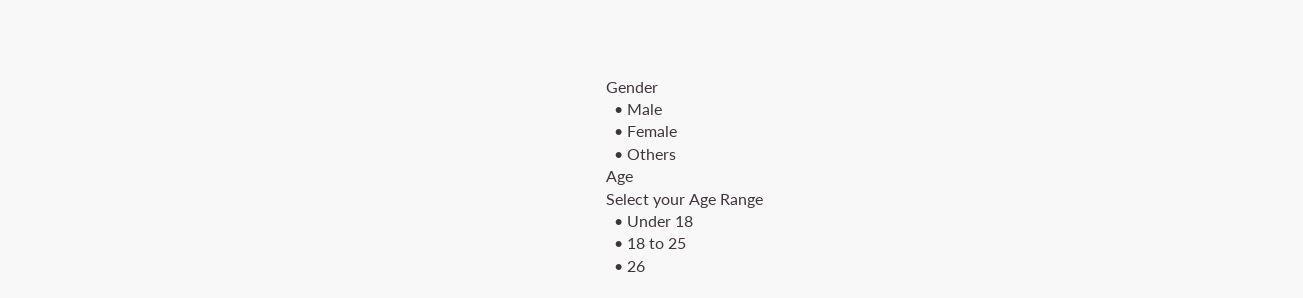Gender
  • Male
  • Female
  • Others
Age
Select your Age Range
  • Under 18
  • 18 to 25
  • 26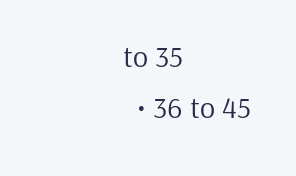to 35
  • 36 to 45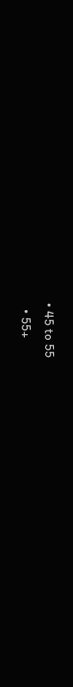• 45 to 55
  • 55+